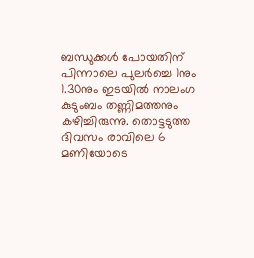ബന്ധുക്കൾ പോയതിന് പിന്നാലെ പുലർച്ചെ 1നും 1.30നും ഇടയിൽ നാലംഗ കുടുംബം തണ്ണിമത്തനും കഴിച്ചിരുന്നു. തൊട്ടടുത്ത ദിവസം രാവിലെ 6 മണിയോടെ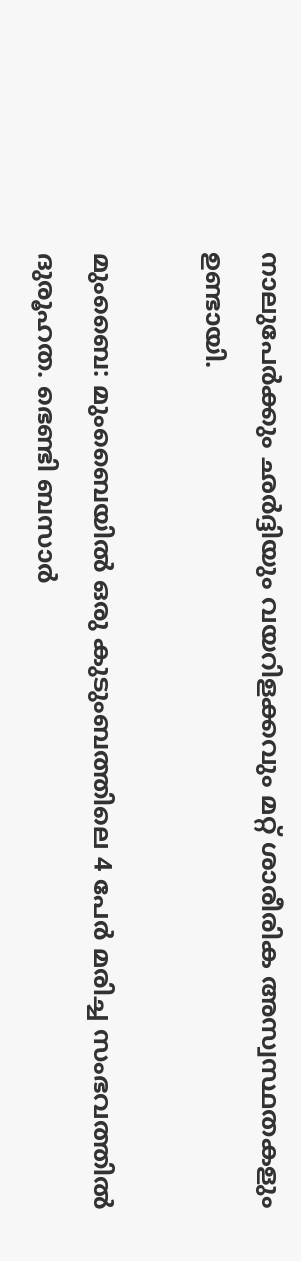നാലുപേർക്കും ഛർദ്ദിയും വയറിളക്കവും മറ്റ് ശാരീരിക അസ്വസ്ഥതകളും ഉണ്ടായി.

മുംബൈ: മുംബൈയിൽ ഒരു കുടുംബത്തിലെ 4 പേർ മരിച്ച സംഭവത്തിൽ ദുരൂഹത. ഭെണ്ടി ബസാർ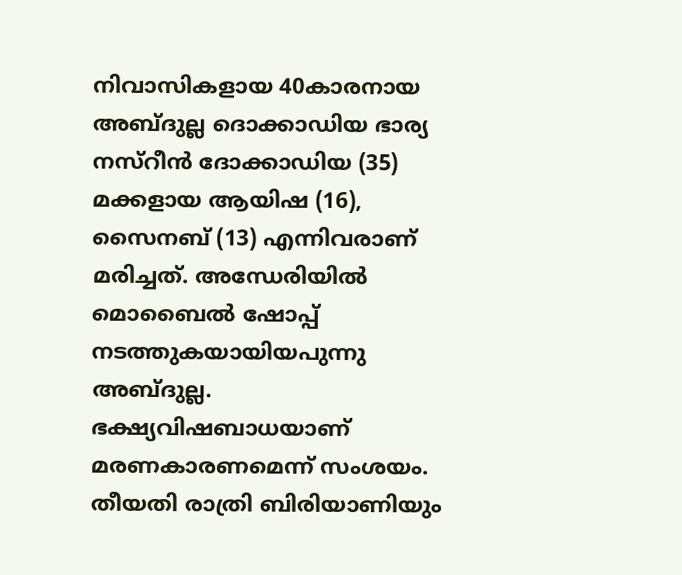നിവാസികളായ 40കാരനായ അബ്ദുല്ല ദൊക്കാഡിയ ഭാര്യ നസ്റീൻ ദോക്കാഡിയ (35) മക്കളായ ആയിഷ (16), സൈനബ് (13) എന്നിവരാണ് മരിച്ചത്. അന്ധേരിയിൽ മൊബൈൽ ഷോപ്പ് നടത്തുകയായിയപുന്നു അബ്ദുല്ല. ഭക്ഷ്യവിഷബാധയാണ് മരണകാരണമെന്ന് സംശയം. തീയതി രാത്രി ബിരിയാണിയും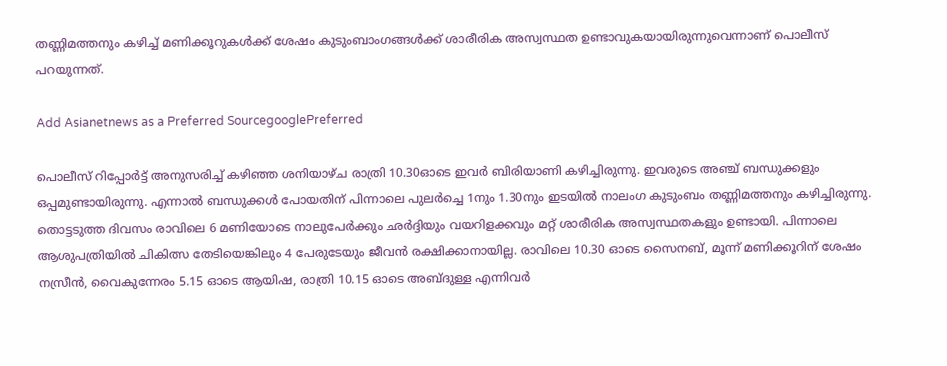തണ്ണിമത്തനും കഴിച്ച് മണിക്കൂറുകൾക്ക് ശേഷം കുടുംബാംഗങ്ങൾ‌‍ക്ക് ശാരീരിക അസ്വസ്ഥത ഉണ്ടാവുകയായിരുന്നുവെന്നാണ് പൊലീസ് പറയുന്നത്.

Add Asianetnews as a Preferred SourcegooglePreferred

പൊലീസ് റിപ്പോർട്ട് അനുസരിച്ച് കഴിഞ്ഞ ശനിയാഴ്ച രാത്രി 10.30ഓടെ ഇവർ ബിരിയാണി കഴിച്ചിരുന്നു. ഇവരുടെ അഞ്ച് ബന്ധുക്കളും ഒപ്പമുണ്ടായിരുന്നു. എന്നാൽ ബന്ധുക്കൾ പോയതിന് പിന്നാലെ പുലർച്ചെ 1നും 1.30നും ഇടയിൽ നാലംഗ കുടുംബം തണ്ണിമത്തനും കഴിച്ചിരുന്നു. തൊട്ടടുത്ത ദിവസം രാവിലെ 6 മണിയോടെ നാലുപേർക്കും ഛർദ്ദിയും വയറിളക്കവും മറ്റ് ശാരീരിക അസ്വസ്ഥതകളും ഉണ്ടായി. പിന്നാലെ ആശുപത്രിയിൽ ചികിത്സ തേടിയെങ്കിലും 4 പേരുടേയും ജീവൻ രക്ഷിക്കാനായില്ല. രാവിലെ 10.30 ഓടെ സൈനബ്, മൂന്ന് മണിക്കൂറിന് ശേഷം നസ്രീൻ, വൈകുന്നേരം 5.15 ഓടെ ആയിഷ, രാത്രി 10.15 ഓടെ അബ്ദുള്ള എന്നിവർ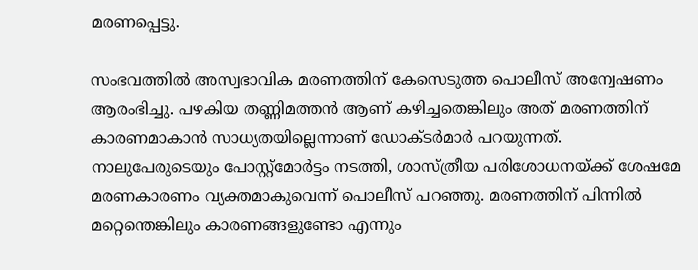മരണപ്പെട്ടു.

സംഭവത്തിൽ അസ്വഭാവിക മരണത്തിന് കേസെടുത്ത പൊലീസ് അന്വേഷണം ആരംഭിച്ചു. പഴകിയ തണ്ണിമത്തൻ ആണ് കഴിച്ചതെങ്കിലും അത് മരണത്തിന് കാരണമാകാൻ സാധ്യതയില്ലെന്നാണ് ഡോക്ടർമാർ പറയുന്നത്. നാലുപേരുടെയും പോസ്റ്റ്മോർട്ടം നടത്തി, ശാസ്ത്രീയ പരിശോധനയ്ക്ക് ശേഷമേ മരണകാരണം വ്യക്തമാകുവെന്ന് പൊലീസ് പറഞ്ഞു. മരണത്തിന് പിന്നിൽ മറ്റെന്തെങ്കിലും കാരണങ്ങളുണ്ടോ എന്നും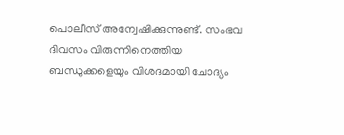പൊലീസ് അന്വേഷിക്കുന്നുണ്ട്. സംഭവ ദിവസം വിരുന്നിനെത്തിയ ബന്ധുക്കളെയും വിശദമായി ചോദ്യം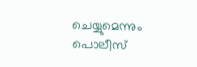ചെയ്യുമെന്നും പൊലീസ്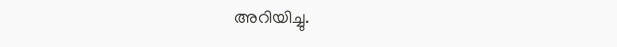അറിയിച്ചു.